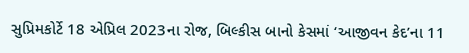સુપ્રિમકોર્ટે 18 એપ્રિલ 2023ના રોજ, બિલ્કીસ બાનો કેસમાં ‘આજીવન કેદ’ના 11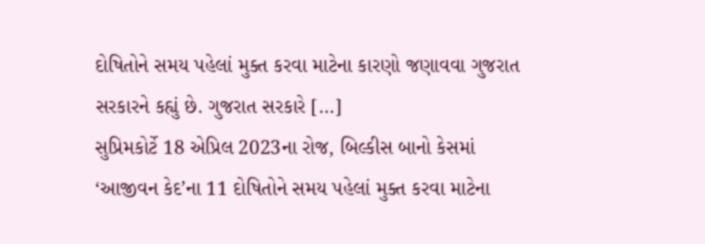દોષિતોને સમય પહેલાં મુક્ત કરવા માટેના કારણો જણાવવા ગુજરાત સરકારને કહ્યું છે. ગુજરાત સરકારે […]
સુપ્રિમકોર્ટે 18 એપ્રિલ 2023ના રોજ, બિલ્કીસ બાનો કેસમાં ‘આજીવન કેદ’ના 11 દોષિતોને સમય પહેલાં મુક્ત કરવા માટેના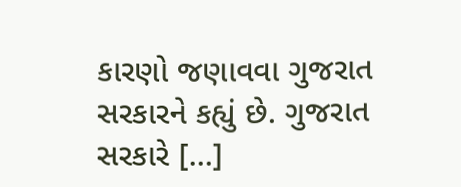કારણો જણાવવા ગુજરાત સરકારને કહ્યું છે. ગુજરાત સરકારે […]